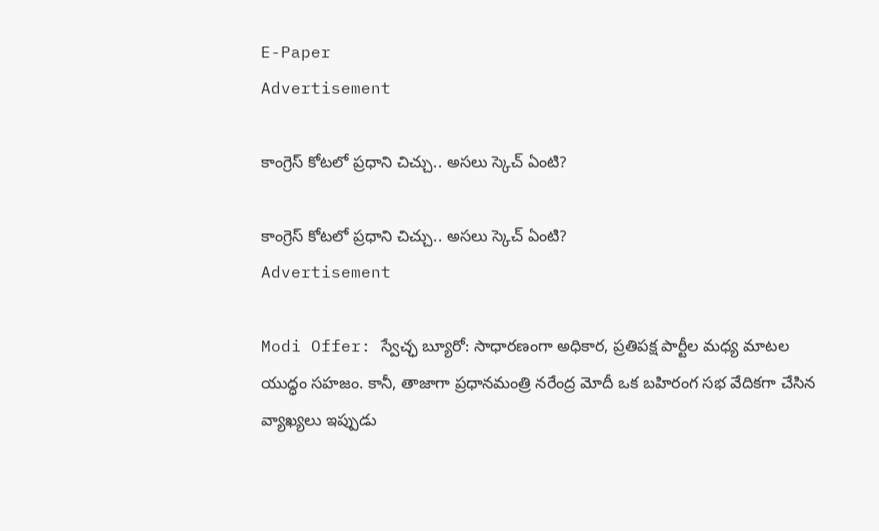E-Paper
Advertisement

కాంగ్రెస్ కోటలో ప్రధాని చిచ్చు.. అసలు స్కెచ్ ఏంటి?

కాంగ్రెస్ కోటలో ప్రధాని చిచ్చు.. అసలు స్కెచ్ ఏంటి?
Advertisement

Modi Offer: స్వేచ్ఛ బ్యూరో: సాధారణంగా అధికార, ప్రతిపక్ష పార్టీల మధ్య మాటల యుద్ధం సహజం. కానీ, తాజాగా ప్రధానమంత్రి నరేంద్ర మోదీ ఒక బహిరంగ సభ వేదికగా చేసిన వ్యాఖ్యలు ఇప్పుడు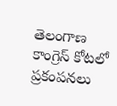తెలంగాణ కాంగ్రెస్ కోటలో ప్రకంపనలు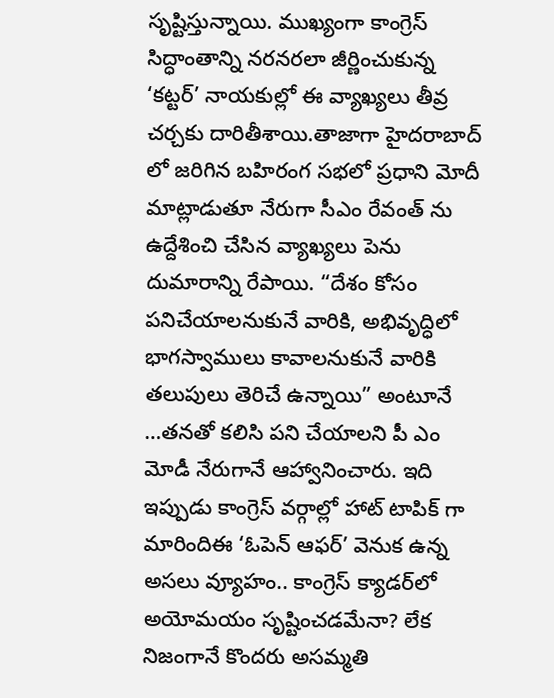సృష్టిస్తున్నాయి. ముఖ్యంగా కాంగ్రెస్ సిద్ధాంతాన్ని నరనరలా జీర్ణించుకున్న ‘కట్టర్’ నాయకుల్లో ఈ వ్యాఖ్యలు తీవ్ర చర్చకు దారితీశాయి.తాజాగా హైదరాబాద్ లో జరిగిన బహిరంగ సభలో ప్రధాని మోదీ మాట్లాడుతూ నేరుగా సీఎం రేవంత్ ను ఉద్దేశించి చేసిన వ్యాఖ్యలు పెను దుమారాన్ని రేపాయి. “దేశం కోసం పనిచేయాలనుకునే వారికి, అభివృద్ధిలో భాగస్వాములు కావాలనుకునే వారికి తలుపులు తెరిచే ఉన్నాయి” అంటూనే …తనతో కలిసి పని చేయాలని పీ ఎం మోడీ నేరుగానే ఆహ్వానించారు. ఇది ఇప్పుడు కాంగ్రెస్ వర్గాల్లో హాట్ టాపిక్ గా మారిందిఈ ‘ఓపెన్ ఆఫర్’ వెనుక ఉన్న అసలు వ్యూహం.. కాంగ్రెస్ క్యాడర్‌లో అయోమయం సృష్టించడమేనా? లేక నిజంగానే కొందరు అసమ్మతి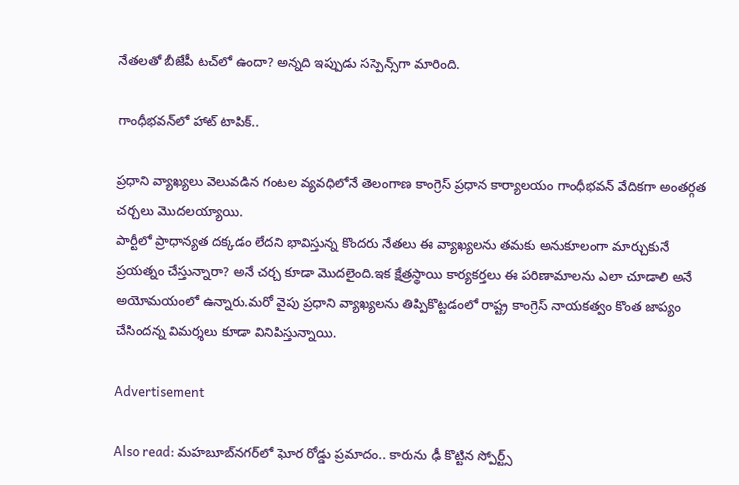నేతలతో బీజేపీ టచ్‌లో ఉందా? అన్నది ఇప్పుడు సస్పెన్స్‌గా మారింది.

గాంధీభవన్‌లో హాట్ టాపిక్..

ప్రధాని వ్యాఖ్యలు వెలువడిన గంటల వ్యవధిలోనే తెలంగాణ కాంగ్రెస్ ప్రధాన కార్యాలయం గాంధీభవన్ వేదికగా అంతర్గత చర్చలు మొదలయ్యాయి.
పార్టీలో ప్రాధాన్యత దక్కడం లేదని భావిస్తున్న కొందరు నేతలు ఈ వ్యాఖ్యలను తమకు అనుకూలంగా మార్చుకునే ప్రయత్నం చేస్తున్నారా? అనే చర్చ కూడా మొదలైంది.ఇక క్షేత్రస్థాయి కార్యకర్తలు ఈ పరిణామాలను ఎలా చూడాలి అనే అయోమయంలో ఉన్నారు.మరో వైపు ప్రధాని వ్యాఖ్యలను తిప్పికొట్టడంలో రాష్ట్ర కాంగ్రెస్ నాయకత్వం కొంత జాప్యం చేసిందన్న విమర్శలు కూడా వినిపిస్తున్నాయి.

Advertisement

Also read: మహబూబ్‌నగర్‌లో ఘోర రోడ్డు ప్రమాదం.. కారును ఢీ కొట్టిన స్పోర్ట్స్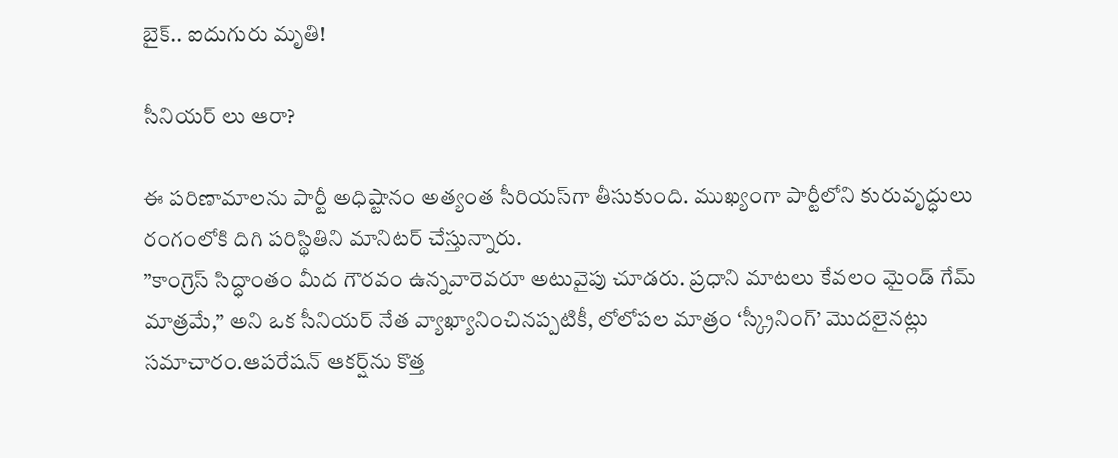బైక్.. ఐదుగురు మృతి!

సీనియర్ లు ఆరా?

ఈ పరిణామాలను పార్టీ అధిష్టానం అత్యంత సీరియస్‌గా తీసుకుంది. ముఖ్యంగా పార్టీలోని కురువృద్ధులు రంగంలోకి దిగి పరిస్థితిని మానిటర్ చేస్తున్నారు.
”కాంగ్రెస్ సిద్ధాంతం మీద గౌరవం ఉన్నవారెవరూ అటువైపు చూడరు. ప్రధాని మాటలు కేవలం మైండ్ గేమ్ మాత్రమే,” అని ఒక సీనియర్ నేత వ్యాఖ్యానించినప్పటికీ, లోలోపల మాత్రం ‘స్క్రీనింగ్’ మొదలైనట్లు సమాచారం.ఆపరేషన్ ఆకర్ష్‌ను కొత్త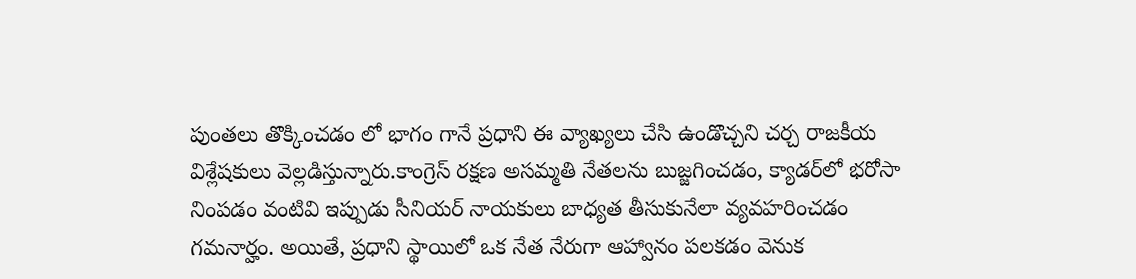పుంతలు తొక్కించడం లో భాగం గానే ప్రధాని ఈ వ్యాఖ్యలు చేసి ఉండొచ్చని చర్చ రాజకీయ విశ్లేషకులు వెల్లడిస్తున్నారు.కాంగ్రెస్ రక్షణ అసమ్మతి నేతలను బుజ్జగించడం, క్యాడర్‌లో భరోసా నింపడం వంటివి ఇప్పుడు సీనియర్ నాయకులు బాధ్యత తీసుకునేలా వ్యవహరించడం గమనార్హం. అయితే, ప్రధాని స్థాయిలో ఒక నేత నేరుగా ఆహ్వానం పలకడం వెనుక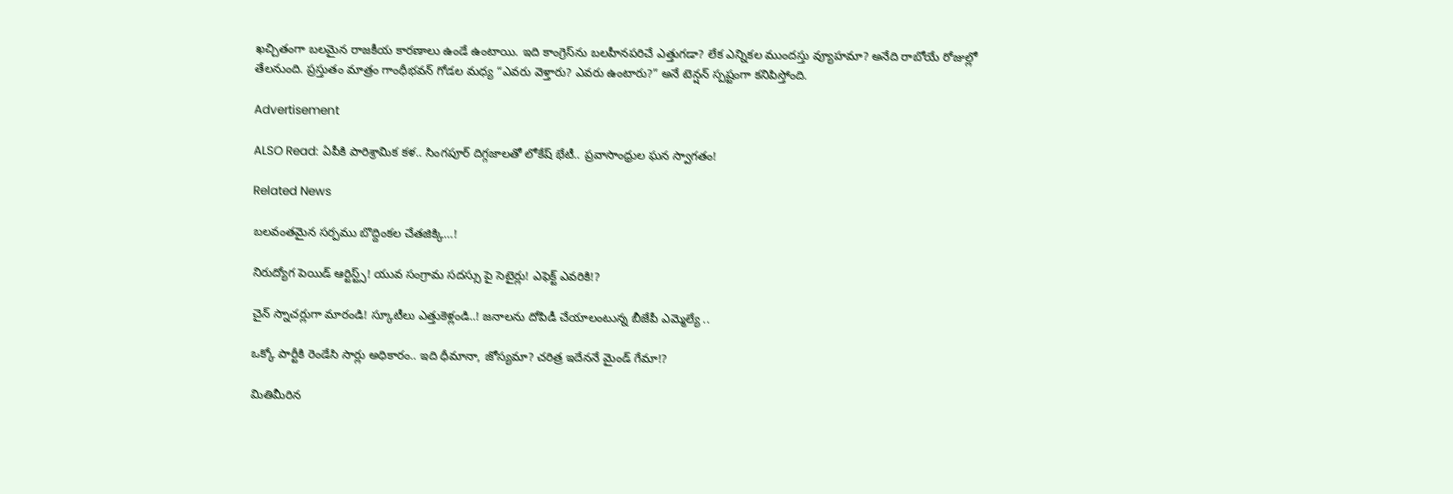ఖచ్చితంగా బలమైన రాజకీయ కారణాలు ఉండే ఉంటాయి. ఇది కాంగ్రెస్‌ను బలహీనపరిచే ఎత్తుగడా? లేక ఎన్నికల ముందస్తు వ్యూహమా? అనేది రాబోయే రోజుల్లో తేలనుంది. ప్రస్తుతం మాత్రం గాంధీభవన్ గోడల మధ్య “ఎవరు వెళ్తారు? ఎవరు ఉంటారు?” అనే టెన్షన్ స్పష్టంగా కనిపిస్తోంది.

Advertisement

ALSO Read: ఏపీకి పారిశ్రామిక కళ.. సింగపూర్ దిగ్గజాలతో లోకేష్ భేటీ.. ప్రవాసాంధ్రుల ఘన స్వాగతం!

Related News

బ‌ల‌వంత‌మైన స‌ర్ప‌ము బొద్దింకల చేత‌జిక్కి…!

నిరుద్యోగ పెయిడ్ ఆర్టిస్ట్స్! యువ సంగ్రామ సదస్సు పై సెటైర్లు! ఎఫెక్ట్ ఎవరికి!?

చైన్ స్నాచర్లుగా మారండి! స్కూటీలు ఎత్తుకెళ్లండి..! జ‌నాల‌ను దోపిడీ చేయాలంటున్న బీజేపీ ఎమ్మెల్యే ..

ఒక్కో పార్టీకి రెండేసి సార్లు అధికారం.. ఇది ధీమానా, జోస్యమా? చరిత్ర ఇదేననే మైండ్ గేమా!?

మితిమీరిన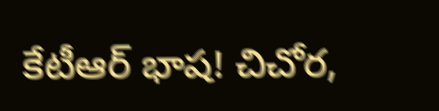కేటీఆర్ భాష‌! చిచోర‌,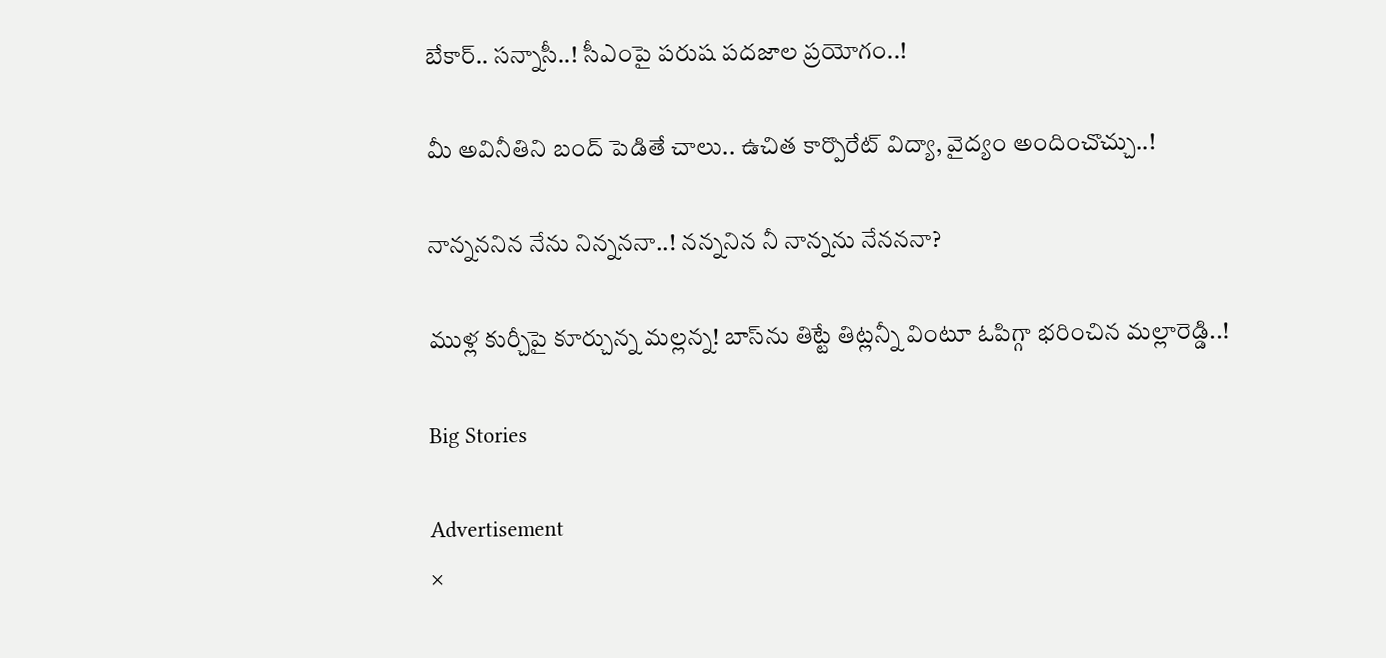బేకార్‌.. స‌న్నాసీ..! సీఎంపై ప‌రుష‌ ప‌ద‌జాల ప్ర‌యోగం..!

మీ అవినీతిని బంద్ పెడితే చాలు.. ఉచిత కార్పొరేట్ విద్యా, వైద్యం అందించొచ్చు..!

నాన్న‌న‌నిన నేను నిన్న‌న‌నా..! న‌న్న‌నిన‌ నీ నాన్న‌ను నేన‌న‌నా?

ముళ్ల కుర్చీపై కూర్చున్న మ‌ల్ల‌న్న‌! బాస్‌ను తిట్టే తిట్ల‌న్నీ వింటూ ఓపిగ్గా భ‌రించిన మ‌ల్లారెడ్డి..!

Big Stories

Advertisement
×